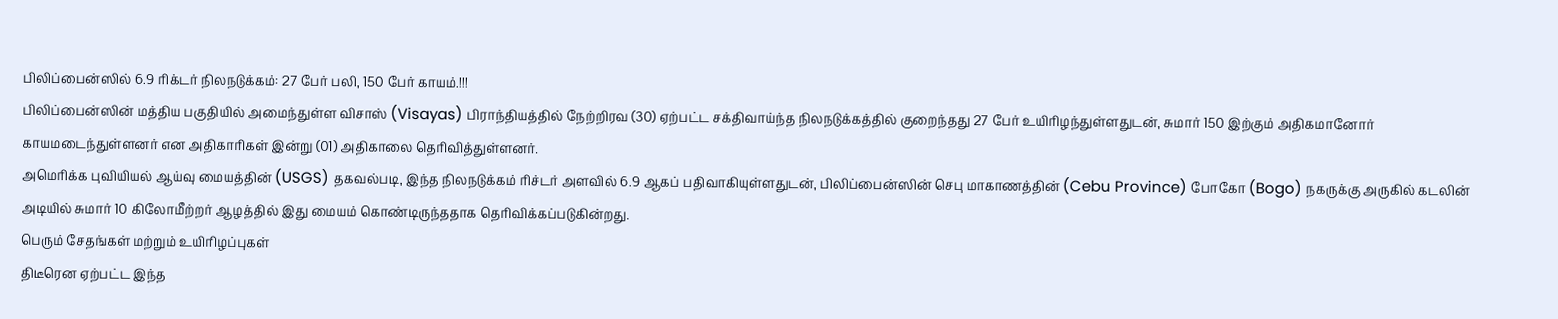பிலிப்பைன்ஸில் 6.9 ரிக்டர் நிலநடுக்கம்: 27 பேர் பலி, 150 பேர் காயம்.!!!
பிலிப்பைன்ஸின் மத்திய பகுதியில் அமைந்துள்ள விசாஸ் (Visayas) பிராந்தியத்தில் நேற்றிரவ (30) ஏற்பட்ட சக்திவாய்ந்த நிலநடுக்கத்தில் குறைந்தது 27 பேர் உயிரிழந்துள்ளதுடன், சுமார் 150 இற்கும் அதிகமானோர் காயமடைந்துள்ளனர் என அதிகாரிகள் இன்று (01) அதிகாலை தெரிவித்துள்ளனர்.
அமெரிக்க புவியியல் ஆய்வு மையத்தின் (USGS) தகவல்படி, இந்த நிலநடுக்கம் ரிச்டர் அளவில் 6.9 ஆகப் பதிவாகியுள்ளதுடன், பிலிப்பைன்ஸின் செபு மாகாணத்தின் (Cebu Province) போகோ (Bogo) நகருக்கு அருகில் கடலின் அடியில் சுமார் 10 கிலோமீற்றர் ஆழத்தில் இது மையம் கொண்டிருந்ததாக தெரிவிக்கப்படுகின்றது.
பெரும் சேதங்கள் மற்றும் உயிரிழப்புகள்
திடீரென ஏற்பட்ட இந்த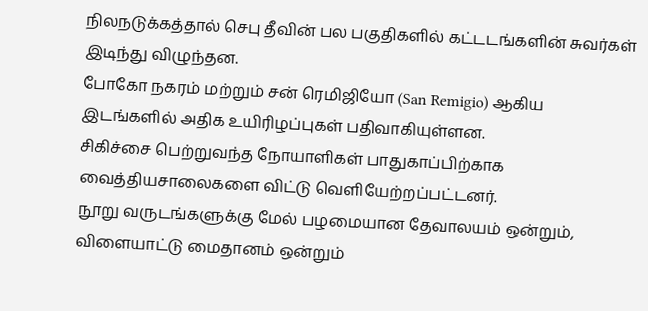நிலநடுக்கத்தால் செபு தீவின் பல பகுதிகளில் கட்டடங்களின் சுவர்கள் இடிந்து விழுந்தன.
போகோ நகரம் மற்றும் சன் ரெமிஜியோ (San Remigio) ஆகிய இடங்களில் அதிக உயிரிழப்புகள் பதிவாகியுள்ளன.
சிகிச்சை பெற்றுவந்த நோயாளிகள் பாதுகாப்பிற்காக வைத்தியசாலைகளை விட்டு வெளியேற்றப்பட்டனர்.
நூறு வருடங்களுக்கு மேல் பழமையான தேவாலயம் ஒன்றும், விளையாட்டு மைதானம் ஒன்றும்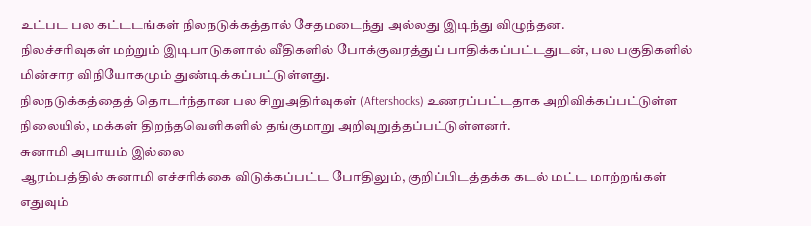உட்பட பல கட்டடங்கள் நிலநடுக்கத்தால் சேதமடைந்து அல்லது இடிந்து விழுந்தன.
நிலச்சரிவுகள் மற்றும் இடிபாடுகளால் வீதிகளில் போக்குவரத்துப் பாதிக்கப்பட்டதுடன், பல பகுதிகளில் மின்சார விநியோகமும் துண்டிக்கப்பட்டுள்ளது.
நிலநடுக்கத்தைத் தொடர்ந்தான பல சிறுஅதிர்வுகள் (Aftershocks) உணரப்பட்டதாக அறிவிக்கப்பட்டுள்ள நிலையில், மக்கள் திறந்தவெளிகளில் தங்குமாறு அறிவுறுத்தப்பட்டுள்ளனர்.
சுனாமி அபாயம் இல்லை
ஆரம்பத்தில் சுனாமி எச்சரிக்கை விடுக்கப்பட்ட போதிலும், குறிப்பிடத்தக்க கடல் மட்ட மாற்றங்கள் எதுவும்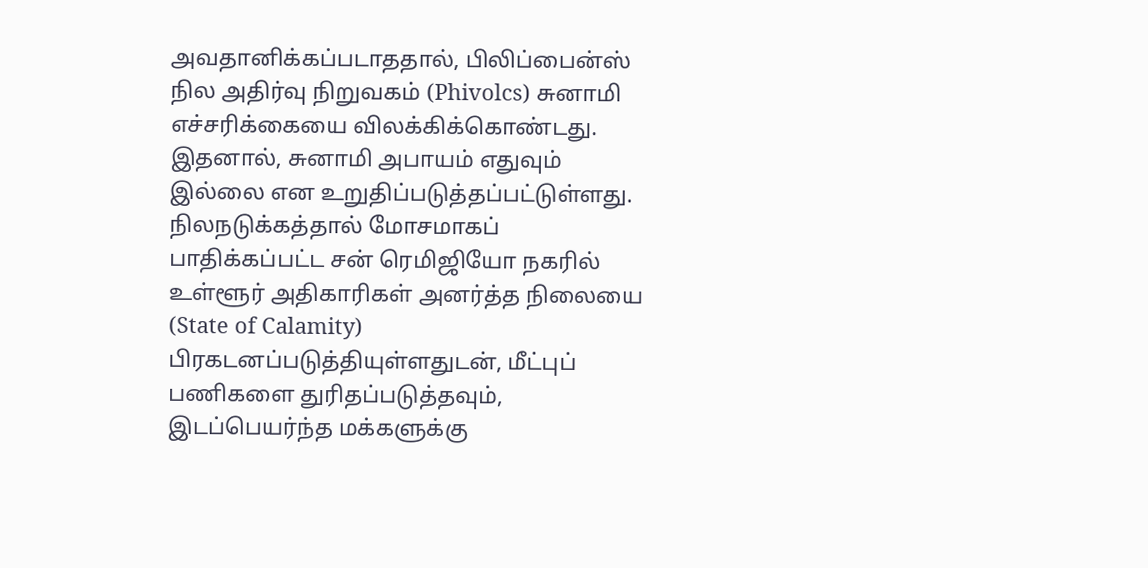அவதானிக்கப்படாததால், பிலிப்பைன்ஸ் நில அதிர்வு நிறுவகம் (Phivolcs) சுனாமி எச்சரிக்கையை விலக்கிக்கொண்டது. இதனால், சுனாமி அபாயம் எதுவும் இல்லை என உறுதிப்படுத்தப்பட்டுள்ளது.
நிலநடுக்கத்தால் மோசமாகப் பாதிக்கப்பட்ட சன் ரெமிஜியோ நகரில் உள்ளூர் அதிகாரிகள் அனர்த்த நிலையை (State of Calamity) பிரகடனப்படுத்தியுள்ளதுடன், மீட்புப் பணிகளை துரிதப்படுத்தவும், இடப்பெயர்ந்த மக்களுக்கு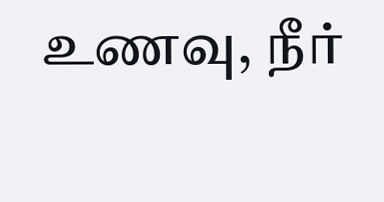உணவு, நீர்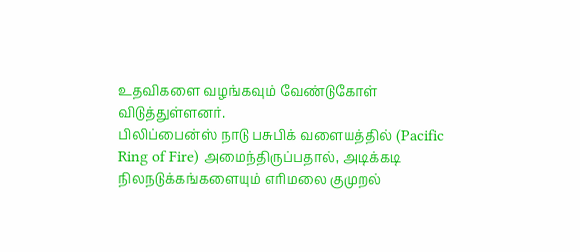உதவிகளை வழங்கவும் வேண்டுகோள் விடுத்துள்ளனர்.
பிலிப்பைன்ஸ் நாடு பசுபிக் வளையத்தில் (Pacific Ring of Fire) அமைந்திருப்பதால், அடிக்கடி நிலநடுக்கங்களையும் எரிமலை குமுறல்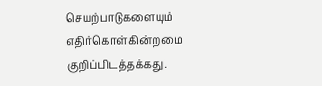செயற்பாடுகளையும் எதிர்கொள்கின்றமை குறிப்பிடத்தக்கது.